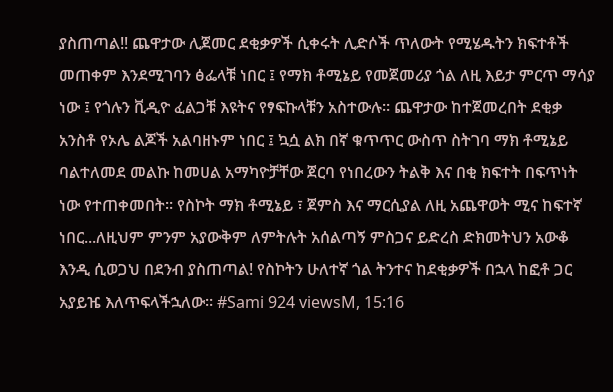ያስጠጣል!! ጨዋታው ሊጀመር ደቂቃዎች ሲቀሩት ሊድሶች ጥለውት የሚሄዱትን ክፍተቶች መጠቀም እንደሚገባን ፅፌላቹ ነበር ፤ የማክ ቶሚኔይ የመጀመሪያ ጎል ለዚ እይታ ምርጥ ማሳያ ነው ፤ የጎሉን ቪዲዮ ፈልጋቹ እዩትና የፃፍኩላቹን አስተውሉ። ጨዋታው ከተጀመረበት ደቂቃ አንስቶ የኦሌ ልጆች አልባዘኑም ነበር ፤ ኳሷ ልክ በኛ ቁጥጥር ውስጥ ስትገባ ማክ ቶሚኔይ ባልተለመደ መልኩ ከመሀል አማካዮቻቸው ጀርባ የነበረውን ትልቅ እና በቂ ክፍተት በፍጥነት ነው የተጠቀመበት። የስኮት ማክ ቶሚኔይ ፣ ጀምስ እና ማርሲያል ለዚ አጨዋወት ሚና ከፍተኛ ነበር...ለዚህም ምንም አያውቅም ለምትሉት አሰልጣኝ ምስጋና ይድረስ ድክመትህን አውቆ እንዲ ሲወጋህ በደንብ ያስጠጣል! የስኮትን ሁለተኛ ጎል ትንተና ከደቂቃዎች በኋላ ከፎቶ ጋር አያይዤ እለጥፍላችኋለው። #Sami 924 viewsM, 15:16